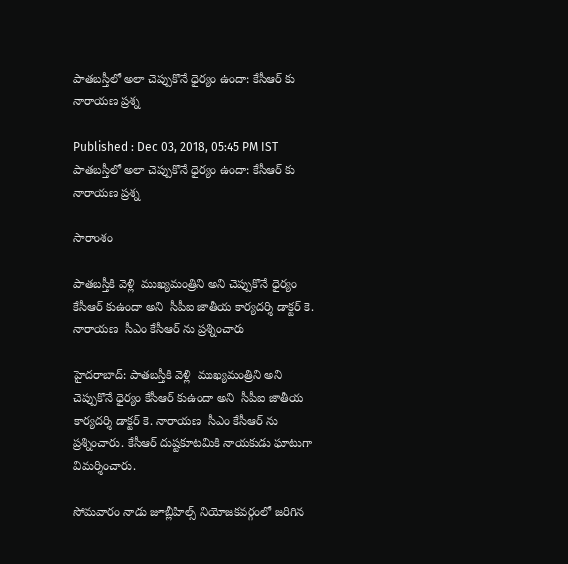పాతబస్తీలో అలా చెప్పుకొనే ధైర్యం ఉందా: కేసీఆర్ కు నారాయణ ప్రశ్న

Published : Dec 03, 2018, 05:45 PM IST
పాతబస్తీలో అలా చెప్పుకొనే ధైర్యం ఉందా: కేసీఆర్ కు నారాయణ ప్రశ్న

సారాంశం

పాతబస్తీకి వెళ్లి  ముఖ్యమంత్రిని అని చెప్పుకొనే ధైర్యం కేసీఆర్ కుఉందా అని  సీపీఐ జాతీయ కార్యదర్శి డాక్టర్ కె. నారాయణ  సీఎం కేసీఆర్ ను ప్రశ్నించారు

హైదరాబాద్: పాతబస్తీకి వెళ్లి  ముఖ్యమంత్రిని అని చెప్పుకొనే ధైర్యం కేసీఆర్ కుఉందా అని  సీపీఐ జాతీయ కార్యదర్శి డాక్టర్ కె. నారాయణ  సీఎం కేసీఆర్ ను ప్రశ్నించారు. కేసీఆర్ దుష్టకూటమికి నాయకుడు ఘాటుగా విమర్శించారు.

సోమవారం నాడు జూబ్లీహిల్స్ నియోజకవర్గంలో జరిగిన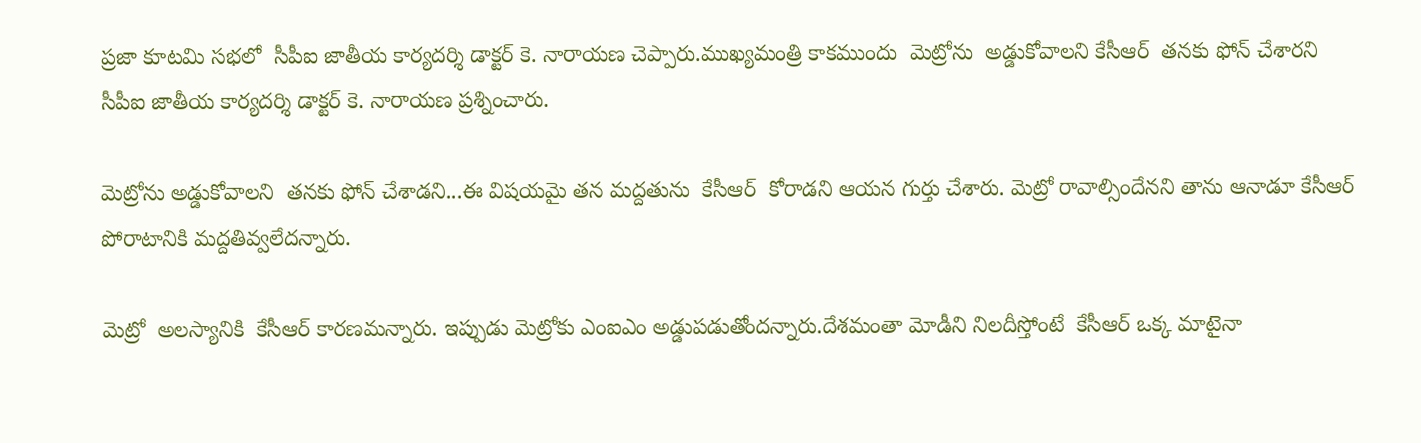ప్రజా కూటమి సభలో  సీపీఐ జాతీయ కార్యదర్శి డాక్టర్ కె. నారాయణ చెప్పారు.ముఖ్యమంత్రి కాకముందు  మెట్రోను  అడ్డుకోవాలని కేసీఆర్  తనకు ఫోన్ చేశారని సీపీఐ జాతీయ కార్యదర్శి డాక్టర్ కె. నారాయణ ప్రశ్నించారు.

మెట్రో‌ను అడ్డుకోవాలని  తనకు ఫోన్ చేశాడని...ఈ విషయమై తన మద్దతును  కేసీఆర్  కోరాడని ఆయన గుర్తు చేశారు. మెట్రో రావాల్సిందేనని తాను ఆనాడూ కేసీఆర్ పోరాటానికి మద్దతివ్వలేదన్నారు.

మెట్రో  అలస్యానికి  కేసీఆర్ కారణమన్నారు. ఇప్పుడు మెట్రోకు ఎంఐఎం అడ్డుపడుతోందన్నారు.దేశమంతా మోడీని నిలదీస్తోంటే  కేసీఆర్ ఒక్క మాటైనా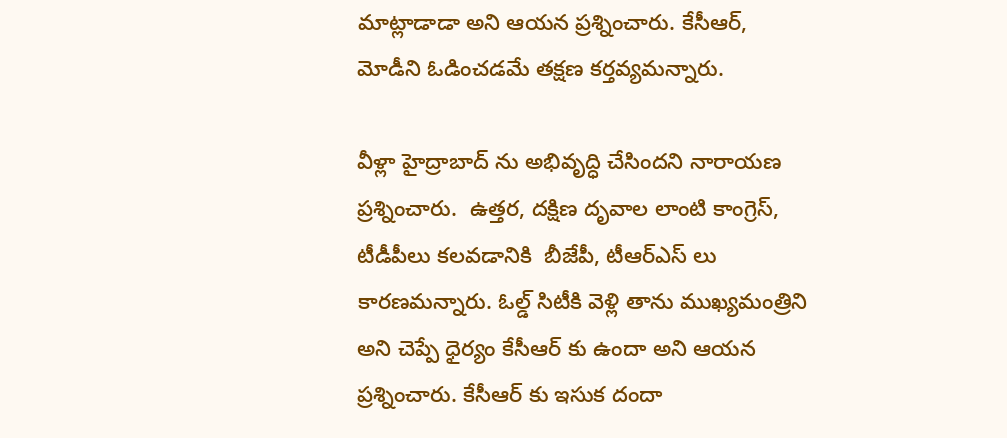మాట్లాడాడా అని ఆయన ప్రశ్నించారు. కేసీఆర్, మోడీని ఓడించడమే తక్షణ కర్తవ్యమన్నారు.

వీళ్లా హైద్రాబాద్ ను అభివృద్ధి చేసిందని నారాయణ ప్రశ్నించారు.  ఉత్తర, దక్షిణ దృవాల లాంటి కాంగ్రెస్, టీడీపీలు కలవడానికి  బీజేపీ, టీఆర్ఎస్ లు కారణమన్నారు. ఓల్డ్ సిటీకి వెళ్లి తాను ముఖ్యమంత్రిని అని చెప్పే ధైర్యం కేసీఆర్ కు ఉందా అని ఆయన ప్రశ్నించారు. కేసీఆర్ కు ఇసుక దందా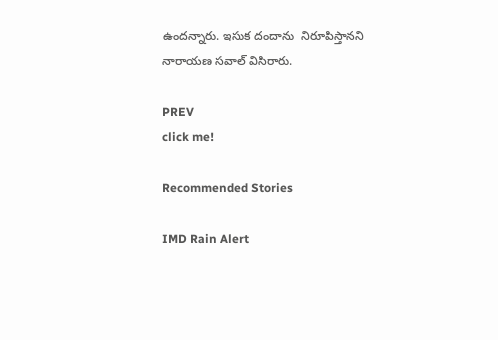ఉందన్నారు. ఇసుక దందాను  నిరూపిస్తానని నారాయణ సవాల్ విసిరారు.

PREV
click me!

Recommended Stories

IMD Rain Alert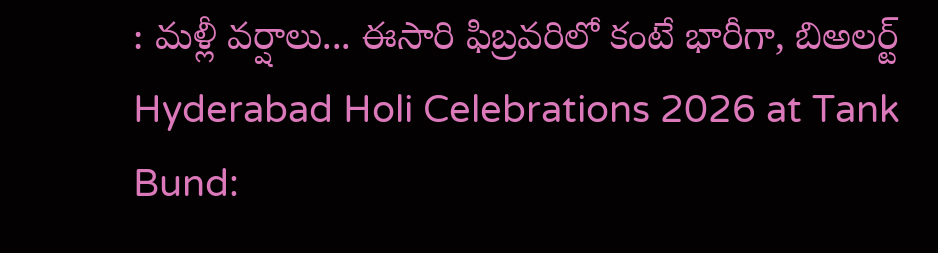: మళ్లీ వర్షాలు... ఈసారి ఫిబ్రవరిలో కంటే భారీగా, బిఅలర్ట్
Hyderabad Holi Celebrations 2026 at Tank Bund: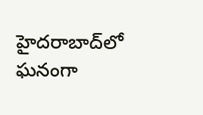హైదరాబాద్‌లో ఘనంగా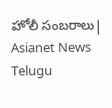హోలీ సంబరాలు| Asianet News Telugu